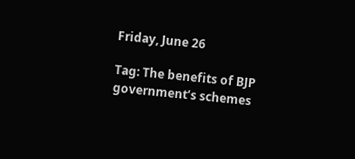Friday, June 26

Tag: The benefits of BJP government’s schemes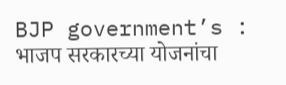BJP government’s : भाजप सरकारच्या योजनांचा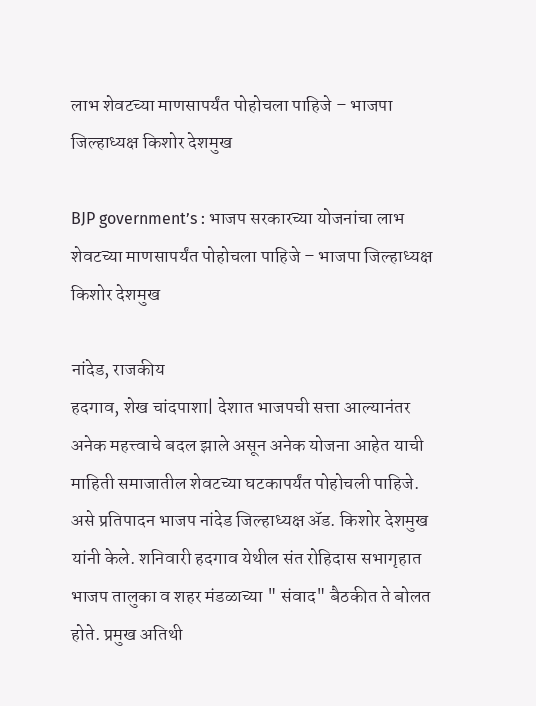लाभ शेवटच्या माणसापर्यंत पोहोचला पाहिजे – भाजपा जिल्हाध्यक्ष किशोर देशमुख

BJP government’s : भाजप सरकारच्या योजनांचा लाभ शेवटच्या माणसापर्यंत पोहोचला पाहिजे – भाजपा जिल्हाध्यक्ष किशोर देशमुख

नांदेड, राजकीय
हदगाव, शेख चांदपाशा| देशात भाजपची सत्ता आल्यानंतर अनेक महत्त्वाचे बदल झाले असून अनेक योजना आहेत याची माहिती समाजातील शेवटच्या घटकापर्यंत पोहोचली पाहिजे. असे प्रतिपादन भाजप नांदेड जिल्हाध्यक्ष ॲड. किशोर देशमुख यांनी केले. शनिवारी हदगाव येथील संत रोहिदास सभागृहात भाजप तालुका व शहर मंडळाच्या " संवाद" बैठकीत ते बोलत होते. प्रमुख अतिथी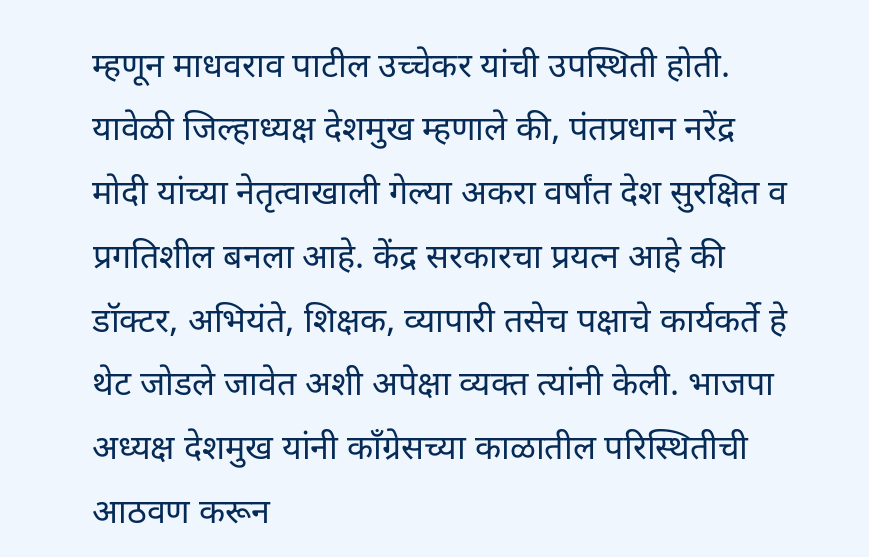म्हणून माधवराव पाटील उच्चेकर यांची उपस्थिती होती. यावेळी जिल्हाध्यक्ष देशमुख म्हणाले की, पंतप्रधान नरेंद्र मोदी यांच्या नेतृत्वाखाली गेल्या अकरा वर्षांत देश सुरक्षित व प्रगतिशील बनला आहे. केंद्र सरकारचा प्रयत्न आहे की डॉक्टर, अभियंते, शिक्षक, व्यापारी तसेच पक्षाचे कार्यकर्ते हे थेट जोडले जावेत अशी अपेक्षा व्यक्त त्यांनी केली. भाजपा अध्यक्ष देशमुख यांनी काँग्रेसच्या काळातील परिस्थितीची आठवण करून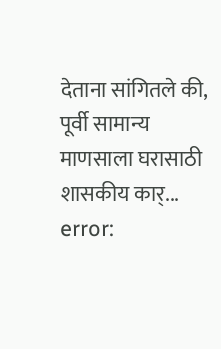देताना सांगितले की, पूर्वी सामान्य माणसाला घरासाठी शासकीय कार्...
error: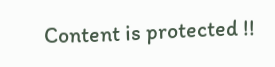Content is protected !!